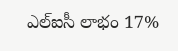ఎల్‌ఐసీ లాభం 17%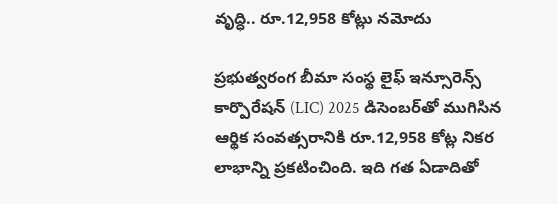వృద్ధి.. రూ.12,958 కోట్లు నమోదు

ప్రభుత్వరంగ బీమా సంస్థ లైఫ్‌ ఇన్సూరెన్స్‌ కార్పొరేషన్‌ (LIC) 2025 డిసెంబర్‌తో ముగిసిన ఆర్థిక సంవత్సరానికి రూ.12,958 కోట్ల నికర లాభాన్ని ప్రకటించింది. ఇది గత ఏడాదితో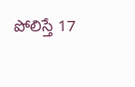పోలిస్తే 17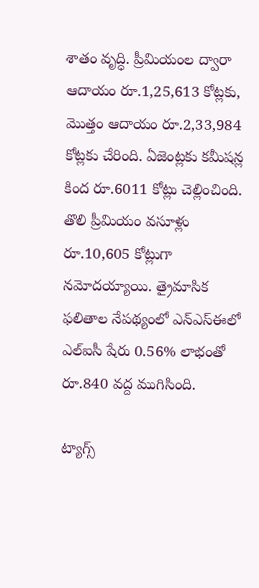శాతం వృద్ధి. ప్రీమియంల ద్వారా ఆదాయం రూ.1,25,613 కోట్లకు, మొత్తం ఆదాయం రూ.2,33,984 కోట్లకు చేరింది. ఏజెంట్లకు కమీషన్ల కింద రూ.6011 కోట్లు చెల్లించింది. తొలి ప్రీమియం వసూళ్లు రూ.10,605 కోట్లుగా నమోదయ్యాయి. త్రైమాసిక ఫలితాల నేపథ్యంలో ఎన్‌ఎస్‌ఈలో ఎల్‌ఐసీ షేరు 0.56% లాభంతో రూ.840 వద్ద ముగిసింది.

ట్యాగ్స్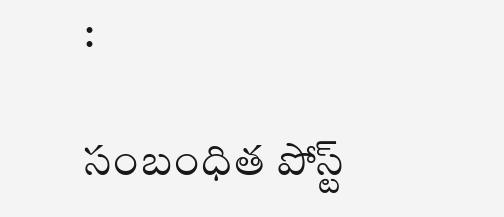:

సంబంధిత పోస్ట్